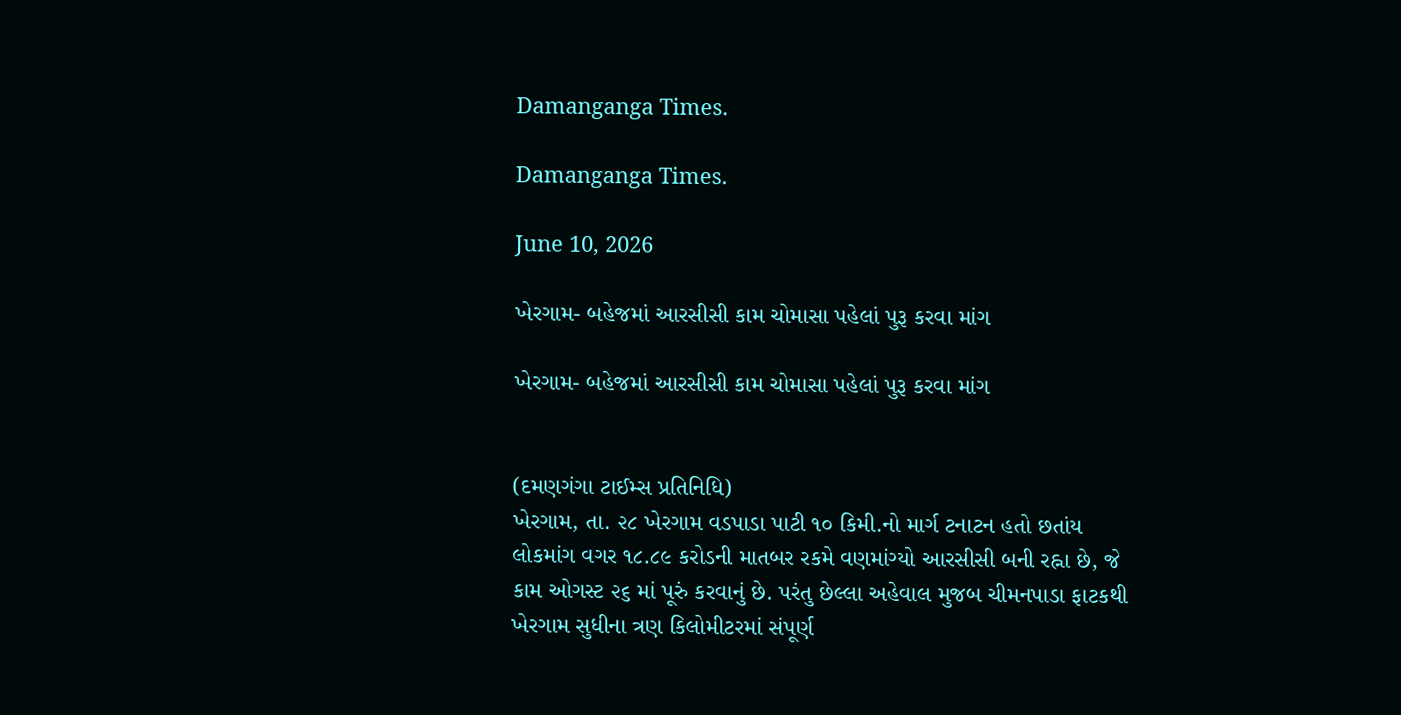Damanganga Times.

Damanganga Times.

June 10, 2026

ખેરગામ- બહેજમાં આરસીસી કામ ચોમાસા પહેલાં પુરૂ કરવા માંગ

ખેરગામ- બહેજમાં આરસીસી કામ ચોમાસા પહેલાં પુરૂ કરવા માંગ


(દમણગંગા ટાઈમ્સ પ્રતિનિધિ)
ખેરગામ, તા. ૨૮ ખેરગામ વડપાડા પાટી ૧૦ કિમી.નો માર્ગ ટનાટન હતો છતાંય લોકમાંગ વગર ૧૮.૮૯ કરોડની માતબર રકમે વણમાંગ્યો આરસીસી બની રહ્ના છે, જે કામ ઓગસ્ટ ૨૬ માં પૂરું કરવાનું છે. પરંતુ છેલ્લા અહેવાલ મુજબ ચીમનપાડા ફાટકથી ખેરગામ સુધીના ત્રણ કિલોમીટરમાં સંપૂર્ણ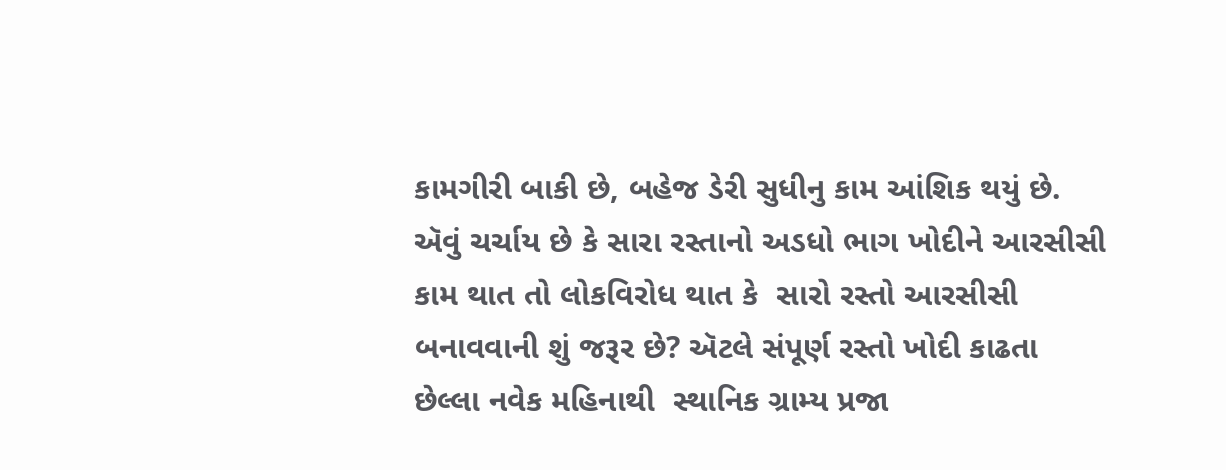કામગીરી બાકી છે, બહેજ ડેરી સુધીનુ કામ આંશિક થયું છે.
ઍવું ચર્ચાય છે કે સારા રસ્તાનો અડધો ભાગ ખોદીને આરસીસી કામ થાત તો લોકવિરોધ થાત કે  સારો રસ્તો આરસીસી બનાવવાની શું જરૂર છે? ઍટલે સંપૂર્ણ રસ્તો ખોદી કાઢતા છેલ્લા નવેક મહિનાથી  સ્થાનિક ગ્રામ્ય પ્રજા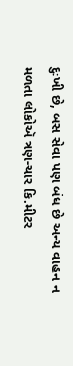દુઃખી છે, બસ સેવા પણ બંધ છે અન્ય વાહન ન મળતા લોકોઍ ત્રણ-ચાર કિ.મીટર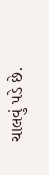ચાલવું પડે છે.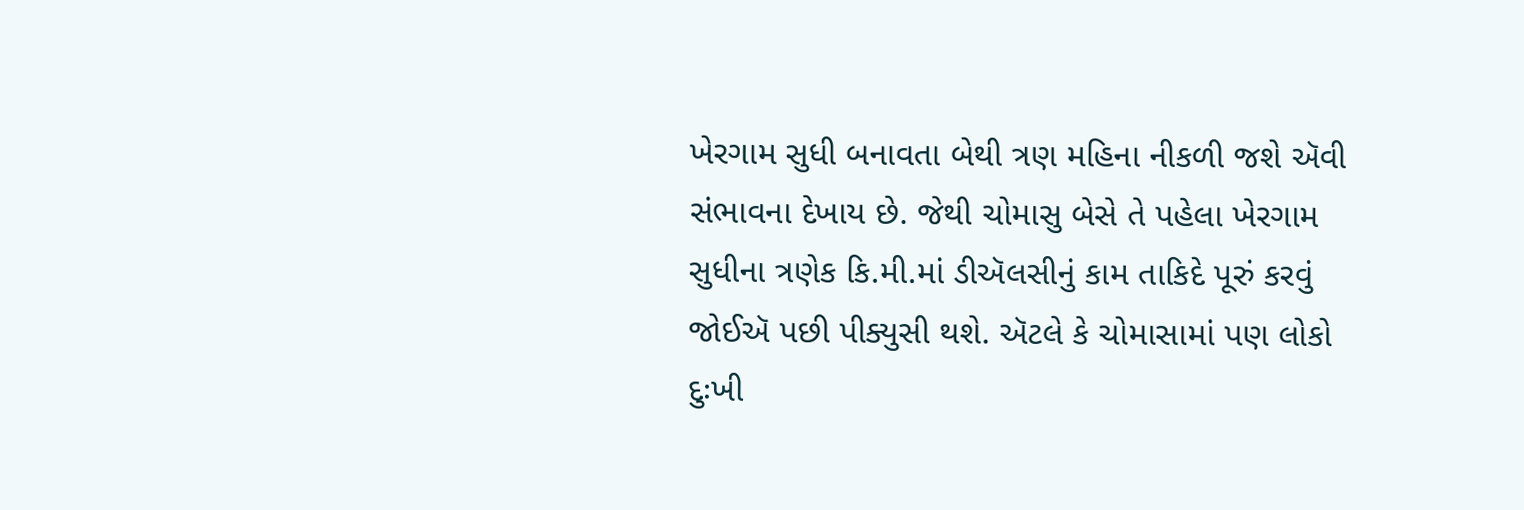ખેરગામ સુધી બનાવતા બેથી ત્રણ મહિના નીકળી જશે ઍવી સંભાવના દેખાય છે. જેથી ચોમાસુ બેસે તે પહેલા ખેરગામ સુધીના ત્રણેક કિ.મી.માં ડીઍલસીનું કામ તાકિદે પૂરું કરવું જોઈઍ પછી પીક્યુસી થશે. ઍટલે કે ચોમાસામાં પણ લોકો દુઃખી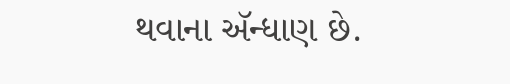થવાના ઍન્ધાણ છે.